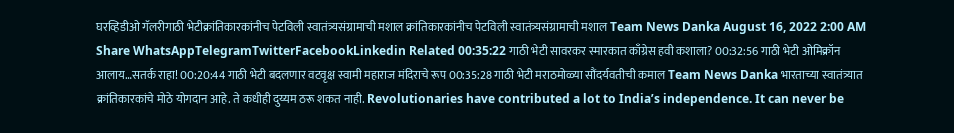घरव्हिडीओ गॅलरीगाठी भेटीक्रांतिकारकांनीच पेटविली स्वातंत्र्यसंग्रामाची मशाल क्रांतिकारकांनीच पेटविली स्वातंत्र्यसंग्रामाची मशाल Team News Danka August 16, 2022 2:00 AM Share WhatsAppTelegramTwitterFacebookLinkedin Related 00:35:22 गाठी भेटी सावरकर स्मारकात काँग्रेस हवी कशाला? 00:32:56 गाठी भेटी ओमिक्रॉन आलाय…सतर्क राहा! 00:20:44 गाठी भेटी बदलणार वटवृक्ष स्वामी महाराज मंदिराचे रूप 00:35:28 गाठी भेटी मराठमोळ्या सौंदर्यवतीची कमाल Team News Danka भारताच्या स्वातंत्र्यात क्रांतिकारकांचे मोठे योगदान आहे. ते कधीही दुय्यम ठरू शकत नाही. Revolutionaries have contributed a lot to India’s independence. It can never be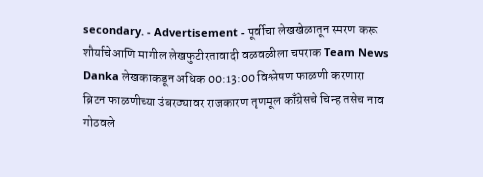secondary. - Advertisement - पूर्वीचा लेखखेळातून स्मरण करू शौर्याचेआणि मागील लेखफुटीरतावादी वळवळीला चपराक Team News Danka लेखकाकडून अधिक 00:13:00 विश्लेषण फाळणी करणारा ब्रिटन फाळणीच्या उंबरठ्यावर राजकारण तृणमूल काँग्रेसचे चिन्ह तसेच नाव गोठवले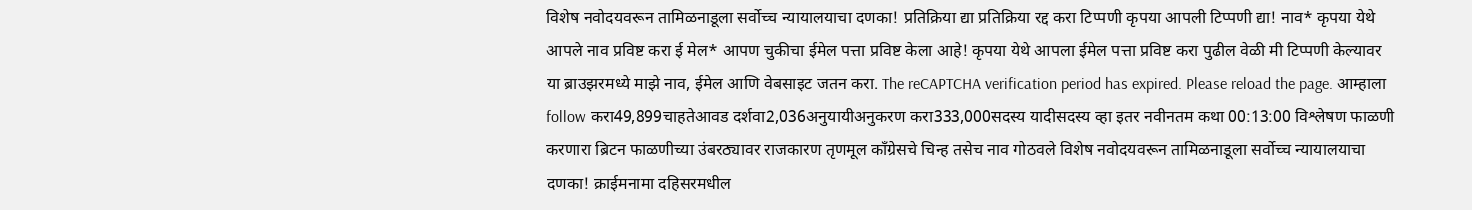विशेष नवोदयवरून तामिळनाडूला सर्वोच्च न्यायालयाचा दणका! प्रतिक्रिया द्या प्रतिक्रिया रद्द करा टिप्पणी कृपया आपली टिप्पणी द्या! नाव* कृपया येथे आपले नाव प्रविष्ट करा ई मेल* आपण चुकीचा ईमेल पत्ता प्रविष्ट केला आहे! कृपया येथे आपला ईमेल पत्ता प्रविष्ट करा पुढील वेळी मी टिप्पणी केल्यावर या ब्राउझरमध्ये माझे नाव, ईमेल आणि वेबसाइट जतन करा. The reCAPTCHA verification period has expired. Please reload the page. आम्हाला follow करा49,899चाहतेआवड दर्शवा2,036अनुयायीअनुकरण करा333,000सदस्य यादीसदस्य व्हा इतर नवीनतम कथा 00:13:00 विश्लेषण फाळणी करणारा ब्रिटन फाळणीच्या उंबरठ्यावर राजकारण तृणमूल काँग्रेसचे चिन्ह तसेच नाव गोठवले विशेष नवोदयवरून तामिळनाडूला सर्वोच्च न्यायालयाचा दणका! क्राईमनामा दहिसरमधील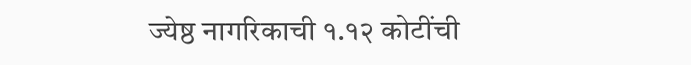ज्येष्ठ नागरिकाची १.१२ कोटींची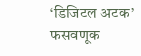‘डिजिटल अटक’ फसवणूक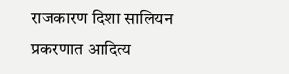राजकारण दिशा सालियन प्रकरणात आदित्य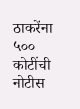ठाकरेंना ५०० कोटींची नोटीस